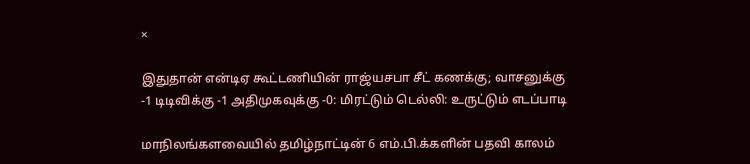×

இதுதான் என்டிஏ கூட்டணியின் ராஜ்யசபா சீட் கணக்கு; வாசனுக்கு -1 டிடிவிக்கு -1 அதிமுகவுக்கு -0: மிரட்டும் டெல்லி: உருட்டும் எடப்பாடி

மாநிலங்களவையில் தமிழ்நாட்டின் 6 எம்.பி.க்களின் பதவி காலம்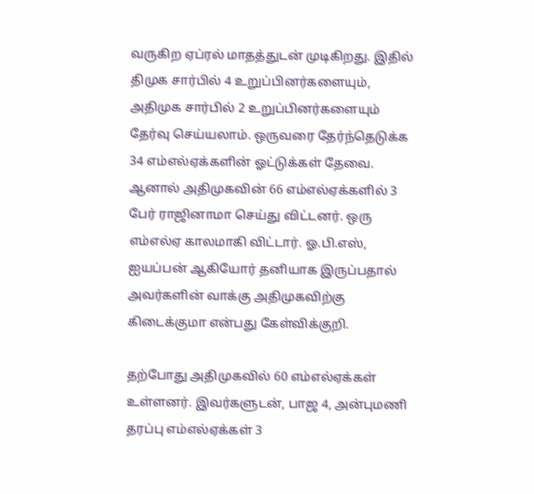வருகிற ஏப்ரல் மாதத்துடன் முடிகிறது. இதில் திமுக சார்பில் 4 உறுப்பினர்களையும், அதிமுக சார்பில் 2 உறுப்பினர்களையும் தேர்வு செய்யலாம். ஒருவரை தேர்ந்தெடுக்க 34 எம்எல்ஏக்களின் ஓட்டுக்கள் தேவை. ஆனால் அதிமுகவின் 66 எம்எல்ஏக்களில் 3 பேர் ராஜினாமா செய்து விட்டனர். ஒரு எம்எல்ஏ காலமாகி விட்டார். ஓ.பி.எஸ், ஐயப்பன் ஆகியோர் தனியாக இருப்பதால் அவர்களின் வாக்கு அதிமுகவிற்கு கிடைக்குமா என்பது கேள்விக்குறி.

தற்போது அதிமுகவில் 60 எம்எல்ஏக்கள் உள்ளனர். இவர்களுடன், பாஜ 4, அன்புமணி தரப்பு எம்எல்ஏக்கள் 3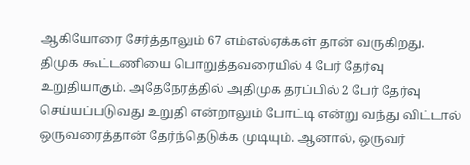ஆகியோரை சேர்த்தாலும் 67 எம்எல்ஏக்கள் தான் வருகிறது. திமுக கூட்டணியை பொறுத்தவரையில் 4 பேர் தேர்வு உறுதியாகும். அதேநேரத்தில் அதிமுக தரப்பில் 2 பேர் தேர்வு செய்யப்படுவது உறுதி என்றாலும் போட்டி என்று வந்து விட்டால் ஒருவரைத்தான் தேர்ந்தெடுக்க முடியும். ஆனால், ஒருவர்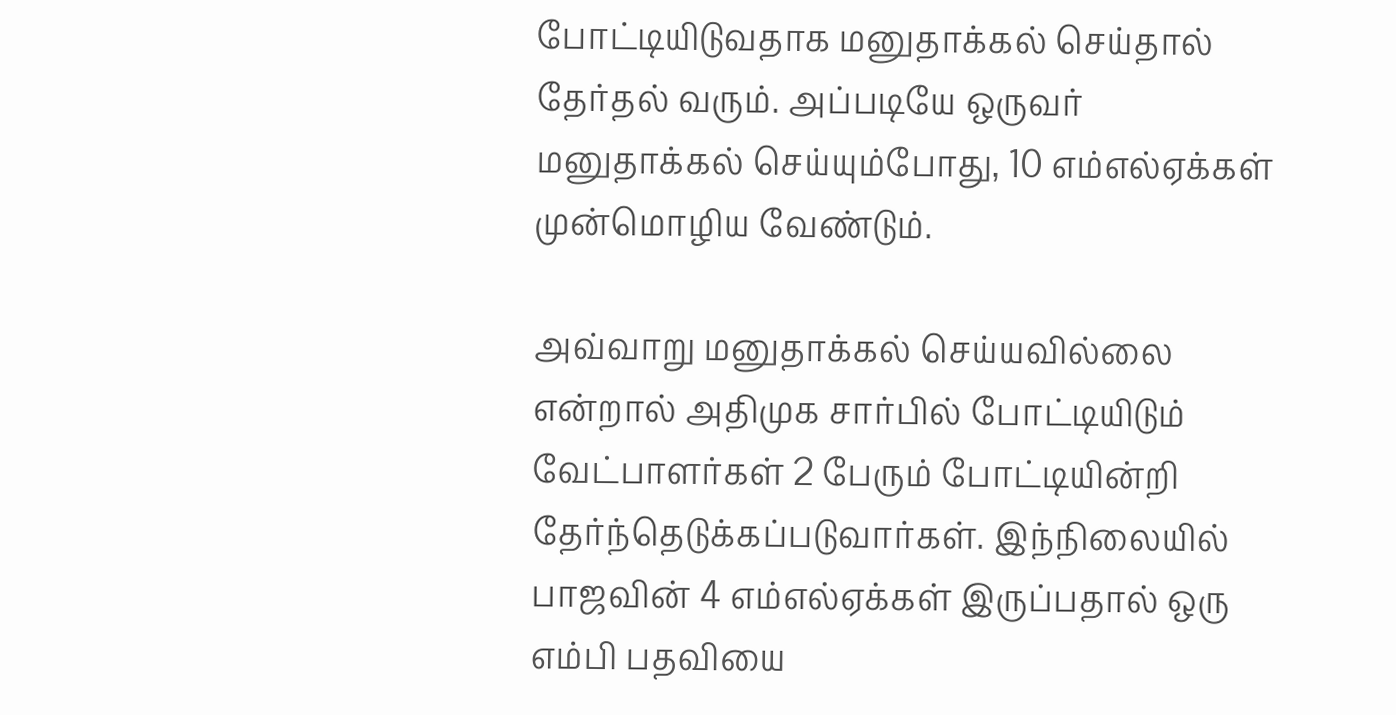போட்டியிடுவதாக மனுதாக்கல் செய்தால் தேர்தல் வரும். அப்படியே ஒருவர் மனுதாக்கல் செய்யும்போது, 10 எம்எல்ஏக்கள் முன்மொழிய வேண்டும்.

அவ்வாறு மனுதாக்கல் செய்யவில்லை என்றால் அதிமுக சார்பில் போட்டியிடும் வேட்பாளர்கள் 2 பேரும் போட்டியின்றி தேர்ந்தெடுக்கப்படுவார்கள். இந்நிலையில் பாஜவின் 4 எம்எல்ஏக்கள் இருப்பதால் ஒரு எம்பி பதவியை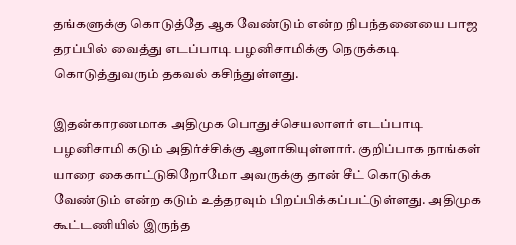தங்களுக்கு கொடுத்தே ஆக வேண்டும் என்ற நிபந்தனையை பாஜ தரப்பில் வைத்து எடப்பாடி பழனிசாமிக்கு நெருக்கடி கொடுத்துவரும் தகவல் கசிந்துள்ளது.

இதன்காரணமாக அதிமுக பொதுச்செயலாளர் எடப்பாடி பழனிசாமி கடும் அதிர்ச்சிக்கு ஆளாகியுள்ளார். குறிப்பாக நாங்கள் யாரை கைகாட்டுகிறோமோ அவருக்கு தான் சீட் கொடுக்க வேண்டும் என்ற கடும் உத்தரவும் பிறப்பிக்கப்பட்டுள்ளது. அதிமுக கூட்டணியில் இருந்த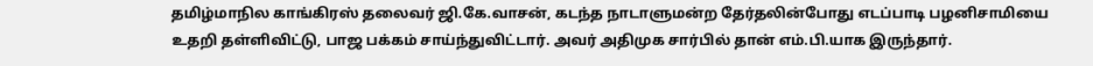தமிழ்மாநில காங்கிரஸ் தலைவர் ஜி.கே.வாசன், கடந்த நாடாளுமன்ற தேர்தலின்போது எடப்பாடி பழனிசாமியை உதறி தள்ளிவிட்டு, பாஜ பக்கம் சாய்ந்துவிட்டார். அவர் அதிமுக சார்பில் தான் எம்.பி.யாக இருந்தார்.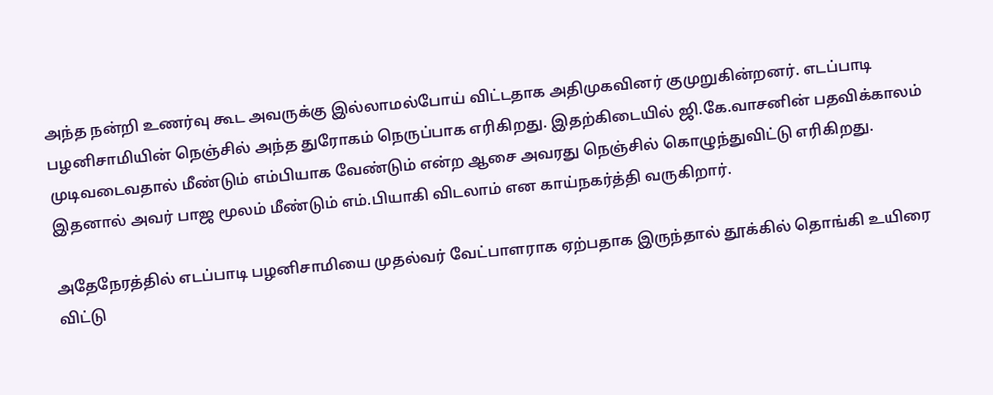அந்த நன்றி உணர்வு கூட அவருக்கு இல்லாமல்போய் விட்டதாக அதிமுகவினர் குமுறுகின்றனர். எடப்பாடி பழனிசாமியின் நெஞ்சில் அந்த துரோகம் நெருப்பாக எரிகிறது. இதற்கிடையில் ஜி.கே.வாசனின் பதவிக்காலம் முடிவடைவதால் மீண்டும் எம்பியாக வேண்டும் என்ற ஆசை அவரது நெஞ்சில் கொழுந்துவிட்டு எரிகிறது. இதனால் அவர் பாஜ மூலம் மீண்டும் எம்.பியாகி விடலாம் என காய்நகர்த்தி வருகிறார்.

அதேநேரத்தில் எடப்பாடி பழனிசாமியை முதல்வர் வேட்பாளராக ஏற்பதாக இருந்தால் தூக்கில் தொங்கி உயிரை விட்டு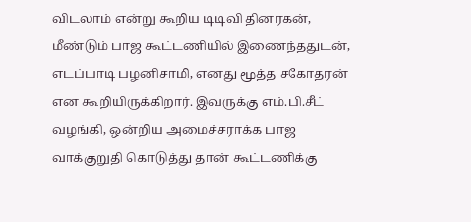விடலாம் என்று கூறிய டிடிவி தினரகன், மீண்டும் பாஜ கூட்டணியில் இணைந்ததுடன், எடப்பாடி பழனிசாமி, எனது மூத்த சகோதரன் என கூறியிருக்கிறார். இவருக்கு எம்.பி.சீட் வழங்கி, ஒன்றிய அமைச்சராக்க பாஜ வாக்குறுதி கொடுத்து தான் கூட்டணிக்கு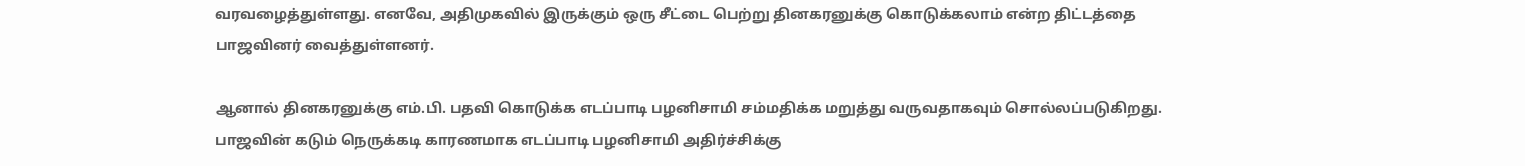வரவழைத்துள்ளது. எனவே, அதிமுகவில் இருக்கும் ஒரு சீட்டை பெற்று தினகரனுக்கு கொடுக்கலாம் என்ற திட்டத்தை பாஜவினர் வைத்துள்ளனர்.

ஆனால் தினகரனுக்கு எம்.பி. பதவி கொடுக்க எடப்பாடி பழனிசாமி சம்மதிக்க மறுத்து வருவதாகவும் சொல்லப்படுகிறது. பாஜவின் கடும் நெருக்கடி காரணமாக எடப்பாடி பழனிசாமி அதிர்ச்சிக்கு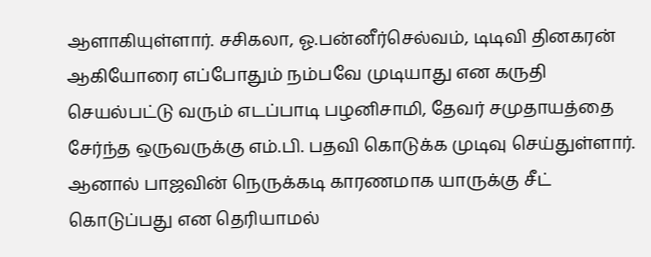ஆளாகியுள்ளார். சசிகலா, ஓ.பன்னீர்செல்வம், டிடிவி தினகரன் ஆகியோரை எப்போதும் நம்பவே முடியாது என கருதி செயல்பட்டு வரும் எடப்பாடி பழனிசாமி, தேவர் சமுதாயத்தை சேர்ந்த ஒருவருக்கு எம்.பி. பதவி கொடுக்க முடிவு செய்துள்ளார். ஆனால் பாஜவின் நெருக்கடி காரணமாக யாருக்கு சீட் கொடுப்பது என தெரியாமல்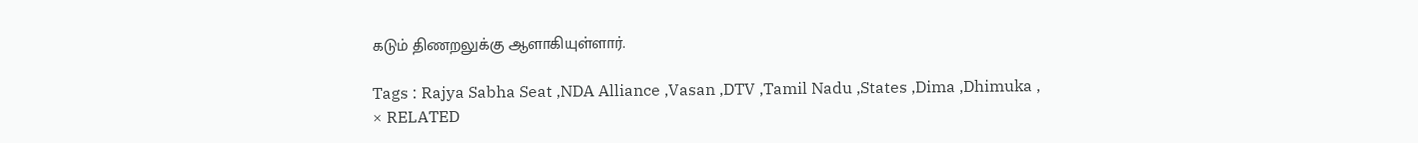கடும் திணறலுக்கு ஆளாகியுள்ளார்.

Tags : Rajya Sabha Seat ,NDA Alliance ,Vasan ,DTV ,Tamil Nadu ,States ,Dima ,Dhimuka ,
× RELATED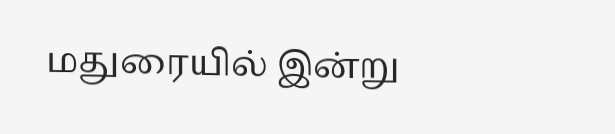மதுரையில் இன்று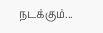நடக்கும்...